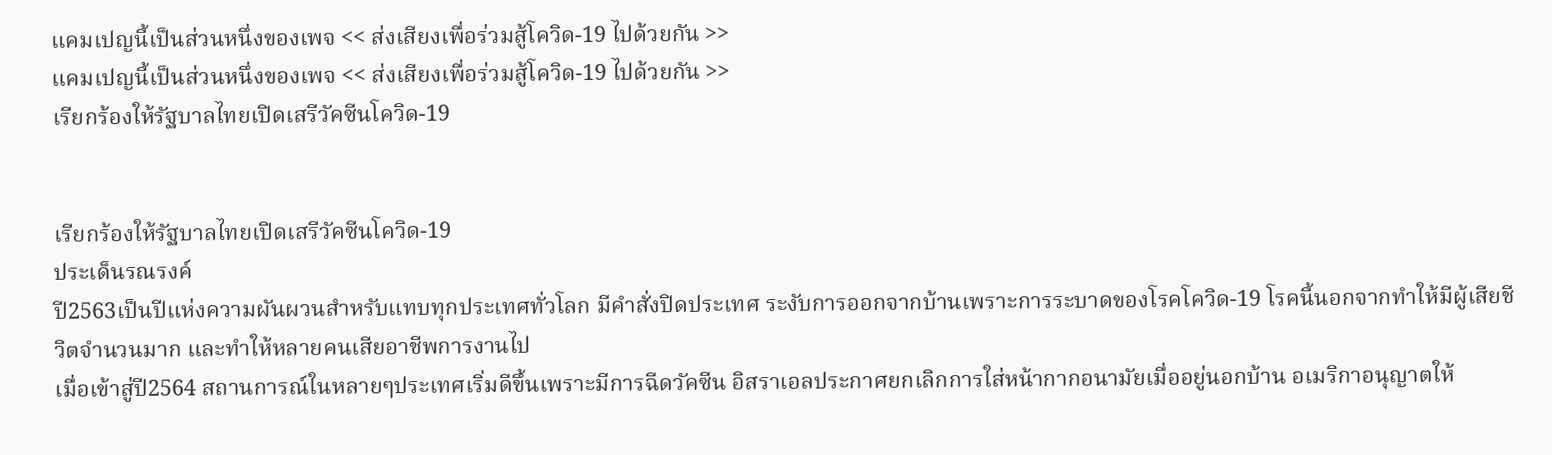แคมเปญนี้เป็นส่วนหนึ่งของเพจ << ส่งเสียงเพื่อร่วมสู้โควิด-19 ไปด้วยกัน >>
แคมเปญนี้เป็นส่วนหนึ่งของเพจ << ส่งเสียงเพื่อร่วมสู้โควิด-19 ไปด้วยกัน >>
เรียกร้องให้รัฐบาลไทยเปิดเสรีวัคซีนโควิด-19


เรียกร้องให้รัฐบาลไทยเปิดเสรีวัคซีนโควิด-19
ประเด็นรณรงค์
ปี2563เป็นปีแห่งความผันผวนสำหรับแทบทุกประเทศทั่วโลก มีคำสั่งปิดประเทศ ระงับการออกจากบ้านเพราะการระบาดของโรคโควิด-19 โรคนี้นอกจากทำให้มีผู้เสียชีวิตจำนวนมาก และทำให้หลายคนเสียอาชีพการงานไป
เมื่อเข้าสู่ปี2564 สถานการณ์ในหลายๆประเทศเริ่มดีขึ้นเพราะมีการฉีดวัคซีน อิสราเอลประกาศยกเลิกการใส่หน้ากากอนามัยเมื่ออยู่นอกบ้าน อเมริกาอนุญาตให้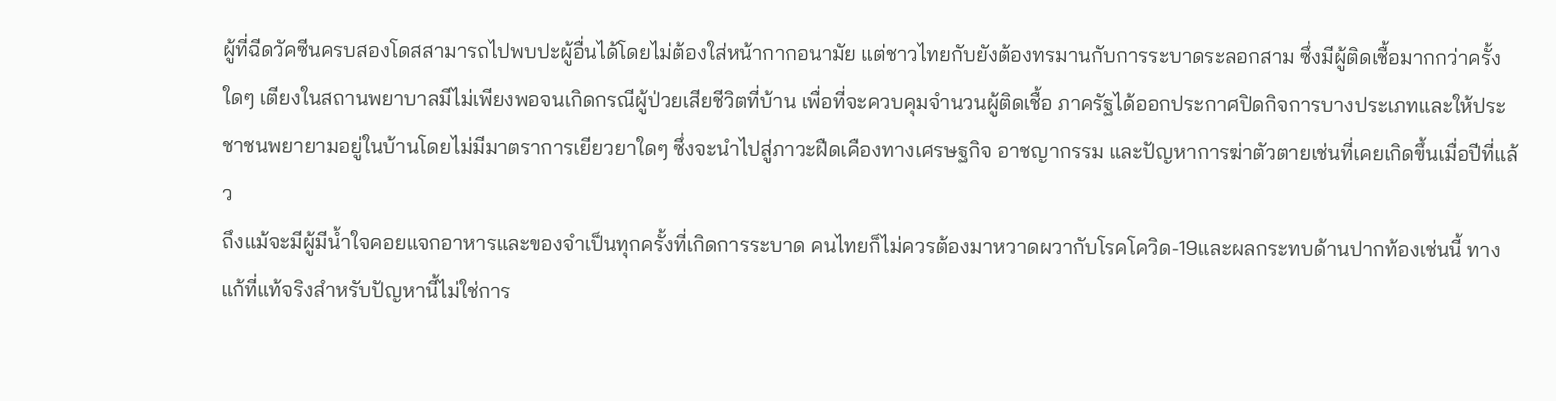ผู้ที่ฉีดวัคซีนครบสองโดสสามารถไปพบปะผู้อื่นได้โดยไม่ต้องใส่หน้ากากอนามัย แต่ชาวไทยกับยังต้องทรมานกับการระบาดระลอกสาม ซึ่งมีผู้ติดเชื้อมากกว่าครั้งใดๆ เตียงในสถานพยาบาลมีไม่เพียงพอจนเกิดกรณีผู้ป่วยเสียชีวิตที่บ้าน เพื่อที่จะควบคุมจำนวนผู้ติดเชื้อ ภาครัฐได้ออกประกาศปิดกิจการบางประเภทและให้ประชาชนพยายามอยู่ในบ้านโดยไม่มีมาตราการเยียวยาใดๆ ซึ่งจะนำไปสู่ภาวะฝืดเคืองทางเศรษฐกิจ อาชญากรรม และปัญหาการฆ่าตัวตายเช่นที่เคยเกิดขึ้นเมื่อปีที่แล้ว
ถึงแม้จะมีผู้มีน้ำใจคอยแจกอาหารและของจำเป็นทุกครั้งที่เกิดการระบาด คนไทยก็ไม่ควรต้องมาหวาดผวากับโรคโควิด-19และผลกระทบด้านปากท้องเช่นนี้ ทางแก้ที่แท้จริงสำหรับปัญหานี้ไม่ใช่การ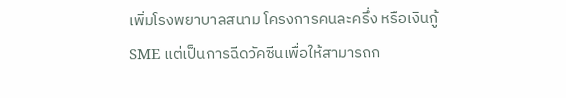เพิ่มโรงพยาบาลสนาม โครงการคนละครึ่ง หรือเงินกู้SME แต่เป็นการฉีดวัคซีนเพื่อให้สามารถก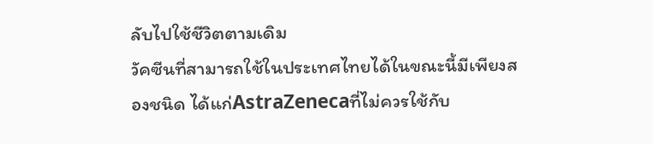ลับไปใช้ชีวิตตามเดิม
วัคซีนที่สามารถใช้ในประเทศไทยได้ในขณะนี้มีเพียงสองชนิด ได้แก่AstraZenecaที่ไม่ควรใช้กับ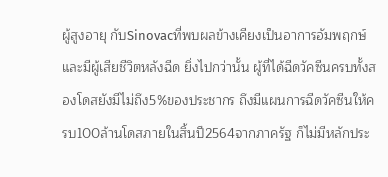ผู้สูงอายุ กับSinovacที่พบผลข้างเคียงเป็นอาการอัมพฤกษ์และมีผู้เสียชีวิตหลังฉีด ยิ่งไปกว่านั้น ผู้ที่ได้ฉีดวัคซีนครบทั้งสองโดสยังมีไม่ถึง5%ของประชากร ถึงมีแผนการฉีดวัคซีนให้ครบ100ล้านโดสภายในสิ้นปี2564จากภาครัฐ ก็ไม่มีหลักประ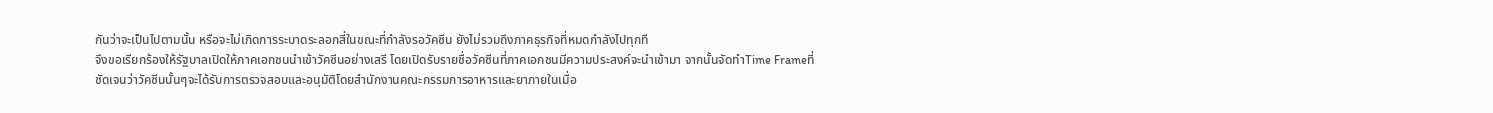กันว่าจะเป็นไปตามนั้น หรือจะไม่เกิดการระบาดระลอกสี่ในขณะที่กำลังรอวัคซีน ยังไม่รวมถึงภาคธุรกิจที่หมดกำลังไปทุกที
จึงขอเรียกร้องให้รัฐบาลเปิดให้ภาคเอกชนนำเข้าวัคซีนอย่างเสรี โดยเปิดรับรายชื่อวัคซีนที่ภาคเอกชนมีความประสงค์จะนำเข้ามา จากนั้นจัดทำTime Frameที่ชัดเจนว่าวัคซีนนั้นๆจะได้รับการตรวจสอบและอนุมัติโดยสำนักงานคณะกรรมการอาหารและยาภายในเมื่อ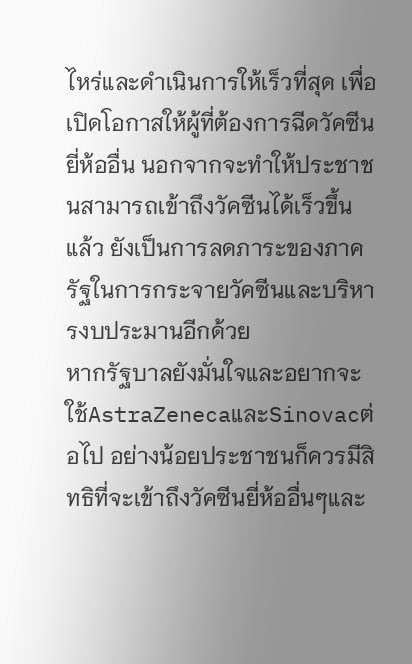ไหร่และดำเนินการให้เร็วที่สุด เพื่อเปิดโอกาสให้ผู้ที่ต้องการฉีดวัคซีนยี่ห้ออื่น นอกจากจะทำให้ประชาชนสามารถเข้าถึงวัคซีนได้เร็วขึ้นแล้ว ยังเป็นการลดภาระของภาครัฐในการกระจายวัคซีนและบริหารงบประมานอีกด้วย
หากรัฐบาลยังมั่นใจและอยากจะใช้AstraZenecaและSinovacต่อไป อย่างน้อยประชาชนก็ควรมีสิทธิที่จะเข้าถึงวัคซีนยี่ห้ออื่นๆและ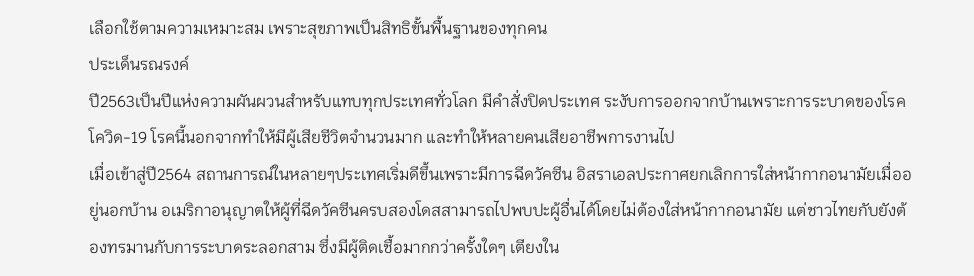เลือกใช้ตามความเหมาะสม เพราะสุขภาพเป็นสิทธิขั้นพื้นฐานของทุกคน
ประเด็นรณรงค์
ปี2563เป็นปีแห่งความผันผวนสำหรับแทบทุกประเทศทั่วโลก มีคำสั่งปิดประเทศ ระงับการออกจากบ้านเพราะการระบาดของโรคโควิด-19 โรคนี้นอกจากทำให้มีผู้เสียชีวิตจำนวนมาก และทำให้หลายคนเสียอาชีพการงานไป
เมื่อเข้าสู่ปี2564 สถานการณ์ในหลายๆประเทศเริ่มดีขึ้นเพราะมีการฉีดวัคซีน อิสราเอลประกาศยกเลิกการใส่หน้ากากอนามัยเมื่ออยู่นอกบ้าน อเมริกาอนุญาตให้ผู้ที่ฉีดวัคซีนครบสองโดสสามารถไปพบปะผู้อื่นได้โดยไม่ต้องใส่หน้ากากอนามัย แต่ชาวไทยกับยังต้องทรมานกับการระบาดระลอกสาม ซึ่งมีผู้ติดเชื้อมากกว่าครั้งใดๆ เตียงใน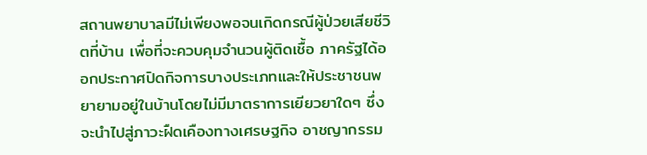สถานพยาบาลมีไม่เพียงพอจนเกิดกรณีผู้ป่วยเสียชีวิตที่บ้าน เพื่อที่จะควบคุมจำนวนผู้ติดเชื้อ ภาครัฐได้ออกประกาศปิดกิจการบางประเภทและให้ประชาชนพยายามอยู่ในบ้านโดยไม่มีมาตราการเยียวยาใดๆ ซึ่งจะนำไปสู่ภาวะฝืดเคืองทางเศรษฐกิจ อาชญากรรม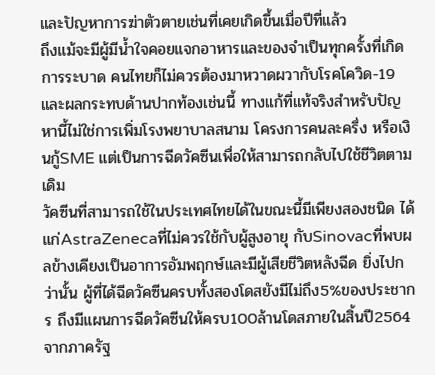และปัญหาการฆ่าตัวตายเช่นที่เคยเกิดขึ้นเมื่อปีที่แล้ว
ถึงแม้จะมีผู้มีน้ำใจคอยแจกอาหารและของจำเป็นทุกครั้งที่เกิดการระบาด คนไทยก็ไม่ควรต้องมาหวาดผวากับโรคโควิด-19และผลกระทบด้านปากท้องเช่นนี้ ทางแก้ที่แท้จริงสำหรับปัญหานี้ไม่ใช่การเพิ่มโรงพยาบาลสนาม โครงการคนละครึ่ง หรือเงินกู้SME แต่เป็นการฉีดวัคซีนเพื่อให้สามารถกลับไปใช้ชีวิตตามเดิม
วัคซีนที่สามารถใช้ในประเทศไทยได้ในขณะนี้มีเพียงสองชนิด ได้แก่AstraZenecaที่ไม่ควรใช้กับผู้สูงอายุ กับSinovacที่พบผลข้างเคียงเป็นอาการอัมพฤกษ์และมีผู้เสียชีวิตหลังฉีด ยิ่งไปกว่านั้น ผู้ที่ได้ฉีดวัคซีนครบทั้งสองโดสยังมีไม่ถึง5%ของประชากร ถึงมีแผนการฉีดวัคซีนให้ครบ100ล้านโดสภายในสิ้นปี2564จากภาครัฐ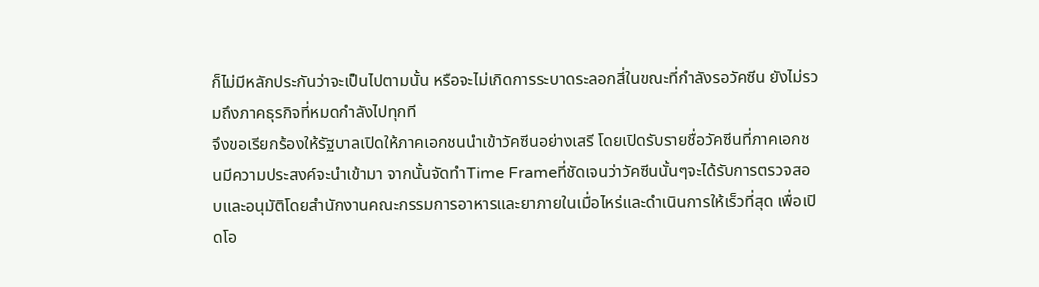ก็ไม่มีหลักประกันว่าจะเป็นไปตามนั้น หรือจะไม่เกิดการระบาดระลอกสี่ในขณะที่กำลังรอวัคซีน ยังไม่รวมถึงภาคธุรกิจที่หมดกำลังไปทุกที
จึงขอเรียกร้องให้รัฐบาลเปิดให้ภาคเอกชนนำเข้าวัคซีนอย่างเสรี โดยเปิดรับรายชื่อวัคซีนที่ภาคเอกชนมีความประสงค์จะนำเข้ามา จากนั้นจัดทำTime Frameที่ชัดเจนว่าวัคซีนนั้นๆจะได้รับการตรวจสอบและอนุมัติโดยสำนักงานคณะกรรมการอาหารและยาภายในเมื่อไหร่และดำเนินการให้เร็วที่สุด เพื่อเปิดโอ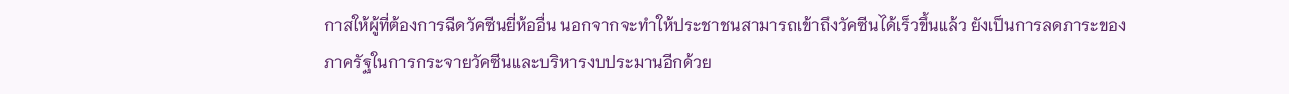กาสให้ผู้ที่ต้องการฉีดวัคซีนยี่ห้ออื่น นอกจากจะทำให้ประชาชนสามารถเข้าถึงวัคซีนได้เร็วขึ้นแล้ว ยังเป็นการลดภาระของภาครัฐในการกระจายวัคซีนและบริหารงบประมานอีกด้วย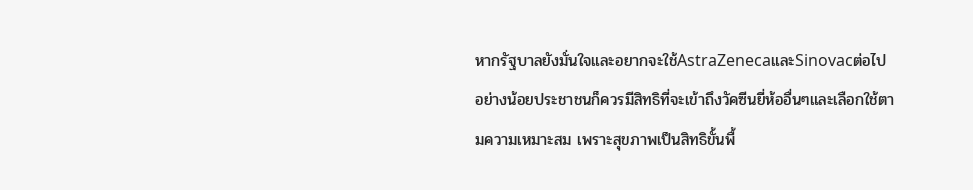หากรัฐบาลยังมั่นใจและอยากจะใช้AstraZenecaและSinovacต่อไป อย่างน้อยประชาชนก็ควรมีสิทธิที่จะเข้าถึงวัคซีนยี่ห้ออื่นๆและเลือกใช้ตามความเหมาะสม เพราะสุขภาพเป็นสิทธิขั้นพื้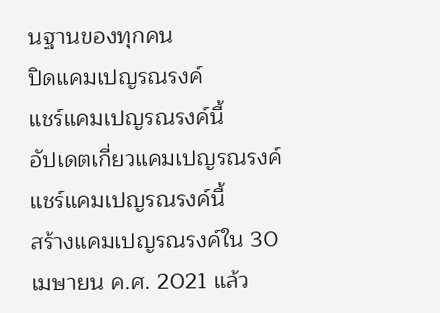นฐานของทุกคน
ปิดแคมเปญรณรงค์
แชร์แคมเปญรณรงค์นี้
อัปเดตเกี่ยวแคมเปญรณรงค์
แชร์แคมเปญรณรงค์นี้
สร้างแคมเปญรณรงค์ใน 30 เมษายน ค.ศ. 2021 แล้ว